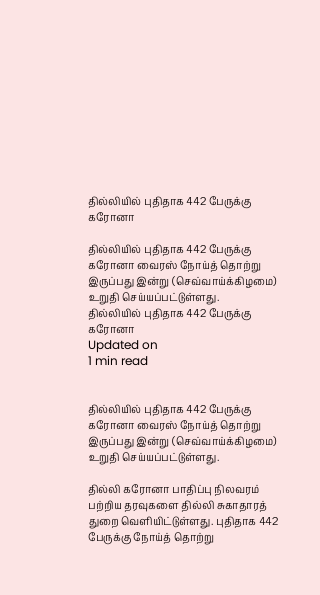தில்லியில் புதிதாக 442 பேருக்கு கரோனா

தில்லியில் புதிதாக 442 பேருக்கு கரோனா வைரஸ் நோய்த் தொற்று இருப்பது இன்று (செவ்வாய்க்கிழமை) உறுதி செய்யப்பட்டுள்ளது.
தில்லியில் புதிதாக 442 பேருக்கு கரோனா
Updated on
1 min read


தில்லியில் புதிதாக 442 பேருக்கு கரோனா வைரஸ் நோய்த் தொற்று இருப்பது இன்று (செவ்வாய்க்கிழமை) உறுதி செய்யப்பட்டுள்ளது.

தில்லி கரோனா பாதிப்பு நிலவரம் பற்றிய தரவுகளை தில்லி சுகாதாரத் துறை வெளியிட்டுள்ளது. புதிதாக 442 பேருக்கு நோய்த் தொற்று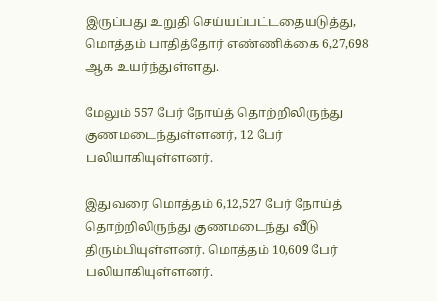இருப்பது உறுதி செய்யப்பட்டதையடுத்து, மொத்தம் பாதித்தோர் எண்ணிக்கை 6,27,698 ஆக உயர்ந்துள்ளது.

மேலும் 557 பேர் நோய்த் தொற்றிலிருந்து குணமடைந்துள்ளனர், 12 பேர் பலியாகியுள்ளனர்.

இதுவரை மொத்தம் 6,12,527 பேர் நோய்த் தொற்றிலிருந்து குணமடைந்து வீடு திரும்பியுள்ளனர். மொத்தம் 10,609 பேர் பலியாகியுள்ளனர்.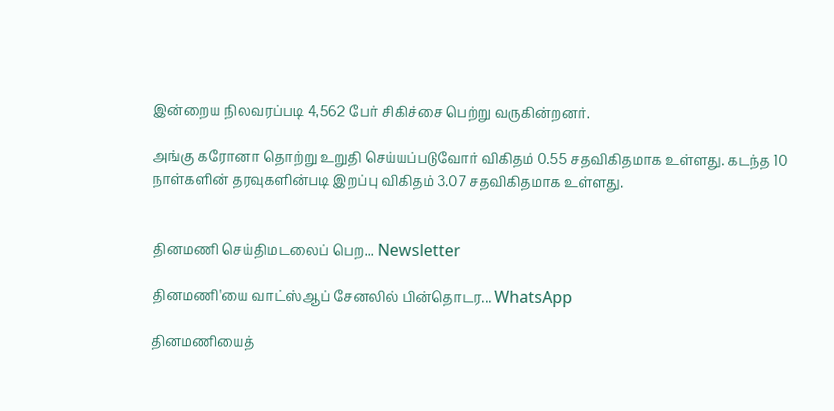இன்றைய நிலவரப்படி 4,562 பேர் சிகிச்சை பெற்று வருகின்றனர்.

அங்கு கரோனா தொற்று உறுதி செய்யப்படுவோர் விகிதம் 0.55 சதவிகிதமாக உள்ளது. கடந்த 10 நாள்களின் தரவுகளின்படி இறப்பு விகிதம் 3.07 சதவிகிதமாக உள்ளது.


தினமணி செய்திமடலைப் பெற... Newsletter

தினமணி'யை வாட்ஸ்ஆப் சேனலில் பின்தொடர... WhatsApp

தினமணியைத்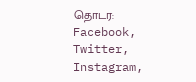தொடர: Facebook, Twitter, Instagram,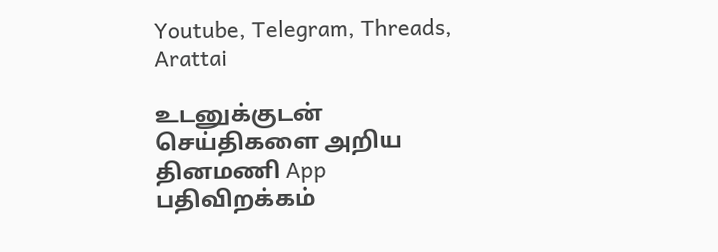Youtube, Telegram, Threads, Arattai

உடனுக்குடன் செய்திகளை அறிய தினமணி App பதிவிறக்கம்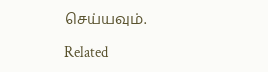செய்யவும்.

Related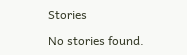Stories

No stories found.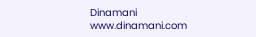Dinamani
www.dinamani.com